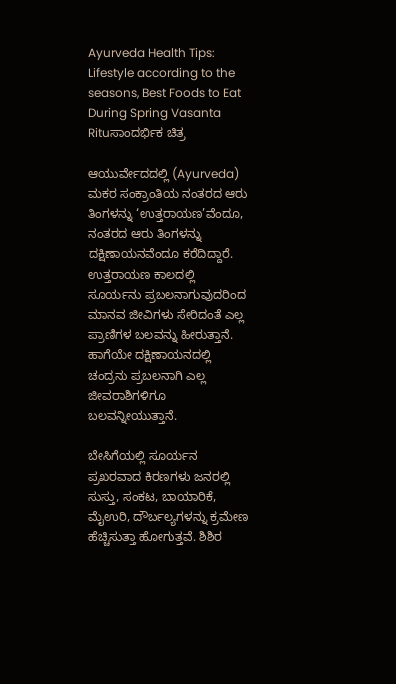Ayurveda Health Tips: Lifestyle according to the seasons, Best Foods to Eat During Spring Vasanta Rituಸಾಂದರ್ಭಿಕ ಚಿತ್ರ

ಆಯುರ್ವೇದದಲ್ಲಿ (Ayurveda) ಮಕರ ಸಂಕ್ರಾಂತಿಯ ನಂತರದ ಆರು ತಿಂಗಳನ್ನು ‘ಉತ್ತರಾಯಣ’ವೆಂದೂ, ನಂತರದ ಆರು ತಿಂಗಳನ್ನು ದಕ್ಷಿಣಾಯನವೆಂದೂ ಕರೆದಿದ್ದಾರೆ. ಉತ್ತರಾಯಣ ಕಾಲದಲ್ಲಿ ಸೂರ್ಯನು ಪ್ರಬಲನಾಗುವುದರಿಂದ ಮಾನವ ಜೀವಿಗಳು ಸೇರಿದಂತೆ ಎಲ್ಲ ಪ್ರಾಣಿಗಳ ಬಲವನ್ನು ಹೀರುತ್ತಾನೆ. ಹಾಗೆಯೇ ದಕ್ಷಿಣಾಯನದಲ್ಲಿ ಚಂದ್ರನು ಪ್ರಬಲನಾಗಿ ಎಲ್ಲ ಜೀವರಾಶಿಗಳಿಗೂ ಬಲವನ್ನೀಯುತ್ತಾನೆ.

ಬೇಸಿಗೆಯಲ್ಲಿ ಸೂರ್ಯನ ಪ್ರಖರವಾದ ಕಿರಣಗಳು ಜನರಲ್ಲಿ ಸುಸ್ತು, ಸಂಕಟ, ಬಾಯಾರಿಕೆ, ಮೈಉರಿ, ದೌರ್ಬಲ್ಯಗಳನ್ನು ಕ್ರಮೇಣ ಹೆಚ್ಚಿಸುತ್ತಾ ಹೋಗುತ್ತವೆ. ಶಿಶಿರ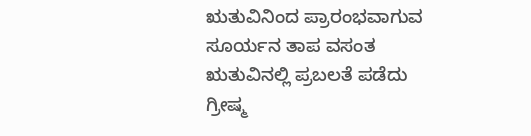ಋತುವಿನಿಂದ ಪ್ರಾರಂಭವಾಗುವ ಸೂರ್ಯನ ತಾಪ ವಸಂತ ಋತುವಿನಲ್ಲಿ ಪ್ರಬಲತೆ ಪಡೆದು ಗ್ರೀಷ್ಮ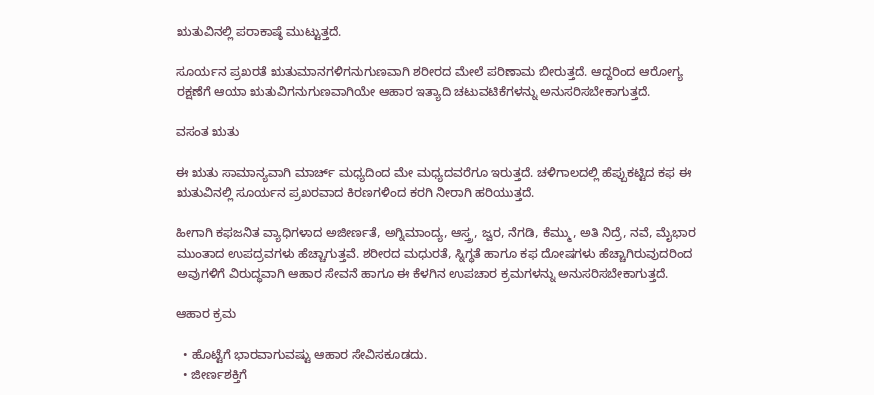ಋತುವಿನಲ್ಲಿ ಪರಾಕಾಷ್ಠೆ ಮುಟ್ಟುತ್ತದೆ.

ಸೂರ್ಯನ ಪ್ರಖರತೆ ಋತುಮಾನಗಳಿಗನುಗುಣವಾಗಿ ಶರೀರದ ಮೇಲೆ ಪರಿಣಾಮ ಬೀರುತ್ತದೆ. ಆದ್ದರಿಂದ ಆರೋಗ್ಯ ರಕ್ಷಣೆಗೆ ಆಯಾ ಋತುವಿಗನುಗುಣವಾಗಿಯೇ ಆಹಾರ ಇತ್ಯಾದಿ ಚಟುವಟಿಕೆಗಳನ್ನು ಅನುಸರಿಸಬೇಕಾಗುತ್ತದೆ.

ವಸಂತ ಋತು

ಈ ಋತು ಸಾಮಾನ್ಯವಾಗಿ ಮಾರ್ಚ್ ಮಧ್ಯದಿಂದ ಮೇ ಮಧ್ಯದವರೆಗೂ ಇರುತ್ತದೆ. ಚಳಿಗಾಲದಲ್ಲಿ ಹೆಪ್ಪುಕಟ್ಟಿದ ಕಫ ಈ ಋತುವಿನಲ್ಲಿ ಸೂರ್ಯನ ಪ್ರಖರವಾದ ಕಿರಣಗಳಿಂದ ಕರಗಿ ನೀರಾಗಿ ಹರಿಯುತ್ತದೆ.

ಹೀಗಾಗಿ ಕಫಜನಿತ ವ್ಯಾಧಿಗಳಾದ ಅಜೀರ್ಣತೆ, ಅಗ್ನಿಮಾಂದ್ಯ, ಆಸ್ತ್ರ, ಜ್ವರ, ನೆಗಡಿ, ಕೆಮ್ಮು, ಅತಿ ನಿದ್ರೆ, ನವೆ, ಮೈಭಾರ ಮುಂತಾದ ಉಪದ್ರವಗಳು ಹೆಚ್ಚಾಗುತ್ತವೆ. ಶರೀರದ ಮಧುರತೆ, ಸ್ನಿಗ್ಧತೆ ಹಾಗೂ ಕಫ ದೋಷಗಳು ಹೆಚ್ಚಾಗಿರುವುದರಿಂದ ಅವುಗಳಿಗೆ ವಿರುದ್ಧವಾಗಿ ಆಹಾರ ಸೇವನೆ ಹಾಗೂ ಈ ಕೆಳಗಿನ ಉಪಚಾರ ಕ್ರಮಗಳನ್ನು ಅನುಸರಿಸಬೇಕಾಗುತ್ತದೆ.

ಆಹಾರ ಕ್ರಮ

  • ಹೊಟ್ಟೆಗೆ ಭಾರವಾಗುವಷ್ಟು ಆಹಾರ ಸೇವಿಸಕೂಡದು.
  • ಜೀರ್ಣಶಕ್ತಿಗೆ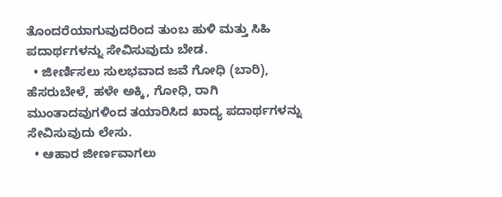ತೊಂದರೆಯಾಗುವುದರಿಂದ ತುಂಬ ಹುಳಿ ಮತ್ತು ಸಿಹಿ ಪದಾರ್ಥಗಳನ್ನು ಸೇವಿಸುವುದು ಬೇಡ.
  • ಜೀರ್ಣಿಸಲು ಸುಲಭವಾದ ಜವೆ ಗೋಧಿ (ಬಾರಿ), ಹೆಸರುಬೇಳೆ, ಹಳೇ ಅಕ್ಕಿ, ಗೋಧಿ, ರಾಗಿ ಮುಂತಾದವುಗಳಿಂದ ತಯಾರಿಸಿದ ಖಾದ್ಯ ಪದಾರ್ಥಗಳನ್ನು ಸೇವಿಸುವುದು ಲೇಸು.
  • ಆಹಾರ ಜೀರ್ಣವಾಗಲು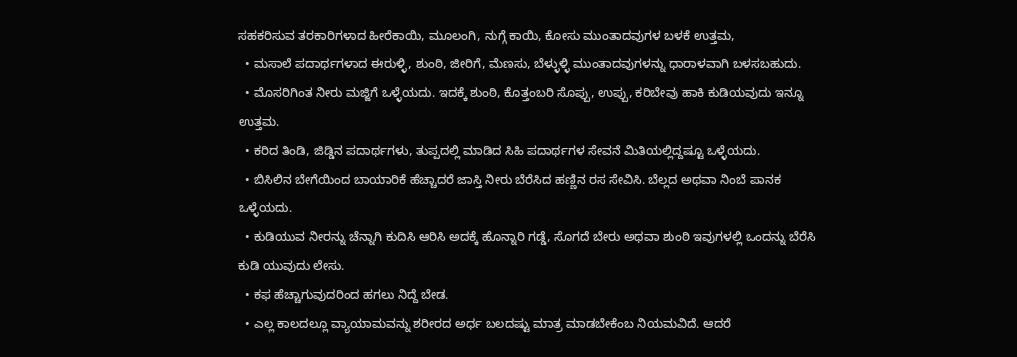ಸಹಕರಿಸುವ ತರಕಾರಿಗಳಾದ ಹೀರೆಕಾಯಿ, ಮೂಲಂಗಿ, ನುಗ್ಗೆ ಕಾಯಿ, ಕೋಸು ಮುಂತಾದವುಗಳ ಬಳಕೆ ಉತ್ತಮ,
  • ಮಸಾಲೆ ಪದಾರ್ಥಗಳಾದ ಈರುಳ್ಳಿ, ಶುಂಠಿ, ಜೀರಿಗೆ, ಮೆಣಸು, ಬೆಳ್ಳುಳ್ಳಿ ಮುಂತಾದವುಗಳನ್ನು ಧಾರಾಳವಾಗಿ ಬಳಸಬಹುದು.
  • ಮೊಸರಿಗಿಂತ ನೀರು ಮಜ್ಜಿಗೆ ಒಳ್ಳೆಯದು. ಇದಕ್ಕೆ ಶುಂಠಿ, ಕೊತ್ತಂಬರಿ ಸೊಪ್ಪು, ಉಪ್ಪು, ಕರಿಬೇವು ಹಾಕಿ ಕುಡಿಯವುದು ಇನ್ನೂ ಉತ್ತಮ.
  • ಕರಿದ ತಿಂಡಿ, ಜಿಡ್ಡಿನ ಪದಾರ್ಥಗಳು, ತುಪ್ಪದಲ್ಲಿ ಮಾಡಿದ ಸಿಹಿ ಪದಾರ್ಥಗಳ ಸೇವನೆ ಮಿತಿಯಲ್ಲಿದ್ದಷ್ಟೂ ಒಳ್ಳೆಯದು.
  • ಬಿಸಿಲಿನ ಬೇಗೆಯಿಂದ ಬಾಯಾರಿಕೆ ಹೆಚ್ಚಾದರೆ ಜಾಸ್ತಿ ನೀರು ಬೆರೆಸಿದ ಹಣ್ಣಿನ ರಸ ಸೇವಿಸಿ. ಬೆಲ್ಲದ ಅಥವಾ ನಿಂಬೆ ಪಾನಕ ಒಳ್ಳೆಯದು.
  • ಕುಡಿಯುವ ನೀರನ್ನು ಚೆನ್ನಾಗಿ ಕುದಿಸಿ ಆರಿಸಿ ಅದಕ್ಕೆ ಹೊನ್ನಾರಿ ಗಡ್ಡೆ, ಸೊಗದೆ ಬೇರು ಅಥವಾ ಶುಂಠಿ ಇವುಗಳಲ್ಲಿ ಒಂದನ್ನು ಬೆರೆಸಿ ಕುಡಿ ಯುವುದು ಲೇಸು.
  • ಕಫ ಹೆಚ್ಚಾಗುವುದರಿಂದ ಹಗಲು ನಿದ್ದೆ ಬೇಡ.
  • ಎಲ್ಲ ಕಾಲದಲ್ಲೂ ವ್ಯಾಯಾಮವನ್ನು ಶರೀರದ ಅರ್ಧ ಬಲದಷ್ಟು ಮಾತ್ರ ಮಾಡಬೇಕೆಂಬ ನಿಯಮವಿದೆ. ಆದರೆ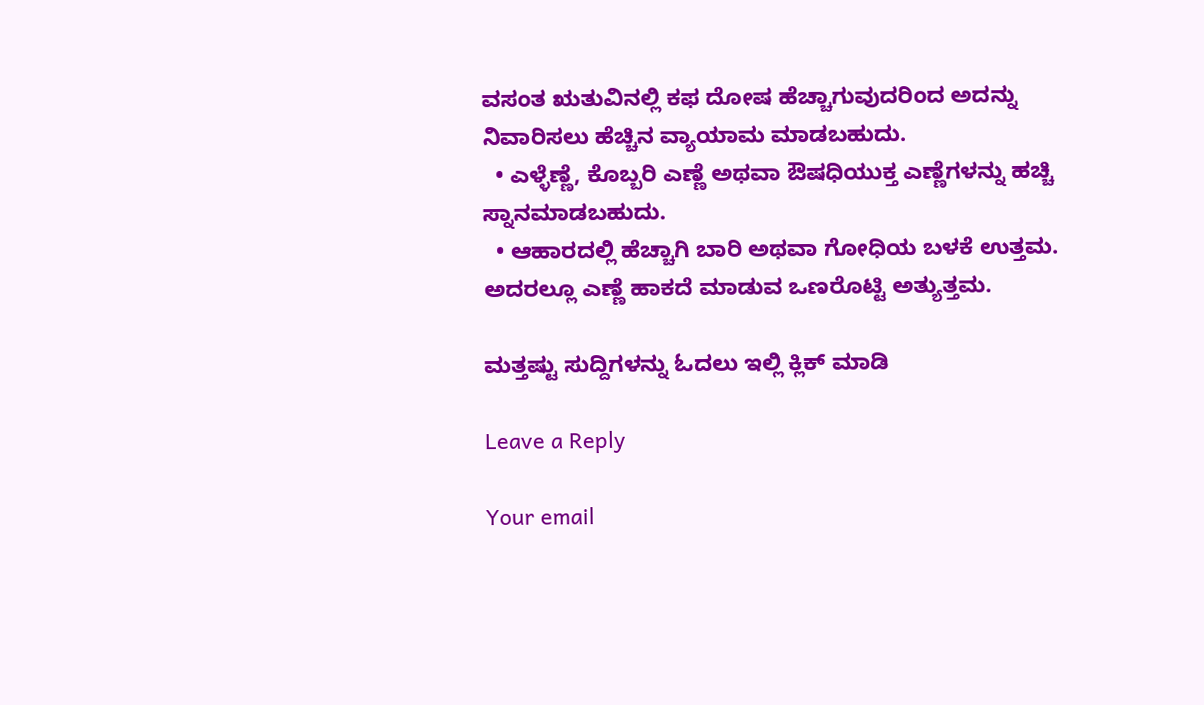ವಸಂತ ಋತುವಿನಲ್ಲಿ ಕಫ ದೋಷ ಹೆಚ್ಚಾಗುವುದರಿಂದ ಅದನ್ನು ನಿವಾರಿಸಲು ಹೆಚ್ಚಿನ ವ್ಯಾಯಾಮ ಮಾಡಬಹುದು.
  • ಎಳ್ಳೆಣ್ಣೆ, ಕೊಬ್ಬರಿ ಎಣ್ಣೆ ಅಥವಾ ಔಷಧಿಯುಕ್ತ ಎಣ್ಣೆಗಳನ್ನು ಹಚ್ಚಿ ಸ್ನಾನಮಾಡಬಹುದು.
  • ಆಹಾರದಲ್ಲಿ ಹೆಚ್ಚಾಗಿ ಬಾರಿ ಅಥವಾ ಗೋಧಿಯ ಬಳಕೆ ಉತ್ತಮ. ಅದರಲ್ಲೂ ಎಣ್ಣೆ ಹಾಕದೆ ಮಾಡುವ ಒಣರೊಟ್ಟಿ ಅತ್ಯುತ್ತಮ.

ಮತ್ತಷ್ಟು ಸುದ್ದಿಗಳನ್ನು ಓದಲು ಇಲ್ಲಿ ಕ್ಲಿಕ್ ಮಾಡಿ

Leave a Reply

Your email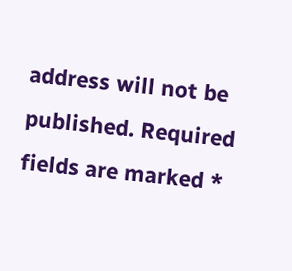address will not be published. Required fields are marked *